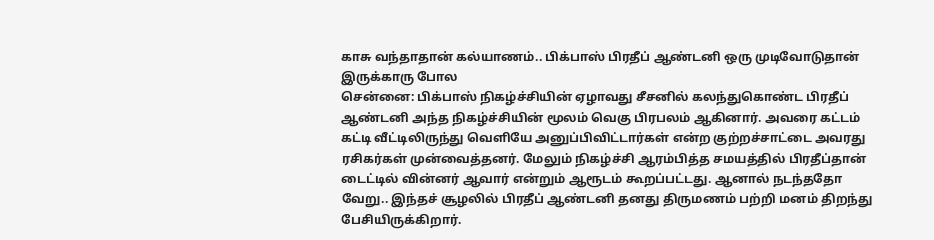காசு வந்தாதான் கல்யாணம்.. பிக்பாஸ் பிரதீப் ஆண்டனி ஒரு முடிவோடுதான் இருக்காரு போல
சென்னை: பிக்பாஸ் நிகழ்ச்சியின் ஏழாவது சீசனில் கலந்துகொண்ட பிரதீப் ஆண்டனி அந்த நிகழ்ச்சியின் மூலம் வெகு பிரபலம் ஆகினார். அவரை கட்டம் கட்டி வீட்டிலிருந்து வெளியே அனுப்பிவிட்டார்கள் என்ற குற்றச்சாட்டை அவரது ரசிகர்கள் முன்வைத்தனர். மேலும் நிகழ்ச்சி ஆரம்பித்த சமயத்தில் பிரதீப்தான் டைட்டில் வின்னர் ஆவார் என்றும் ஆரூடம் கூறப்பட்டது. ஆனால் நடந்ததோ வேறு.. இந்தச் சூழலில் பிரதீப் ஆண்டனி தனது திருமணம் பற்றி மனம் திறந்து பேசியிருக்கிறார்.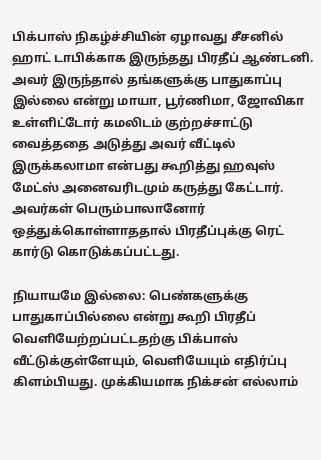பிக்பாஸ் நிகழ்ச்சியின் ஏழாவது சீசனில் ஹாட் டாபிக்காக இருந்தது பிரதீப் ஆண்டனி. அவர் இருந்தால் தங்களுக்கு பாதுகாப்பு இல்லை என்று மாயா, பூர்ணிமா, ஜோவிகா உள்ளிட்டோர் கமலிடம் குற்றச்சாட்டு வைத்ததை அடுத்து அவர் வீட்டில் இருக்கலாமா என்பது கூறித்து ஹவுஸ் மேட்ஸ் அனைவரிடமும் கருத்து கேட்டார். அவர்கள் பெரும்பாலானோர் ஒத்துக்கொள்ளாததால் பிரதீப்புக்கு ரெட் கார்டு கொடுக்கப்பட்டது.

நியாயமே இல்லை: பெண்களுக்கு பாதுகாப்பில்லை என்று கூறி பிரதீப் வெளியேற்றப்பட்டதற்கு பிக்பாஸ் வீட்டுக்குள்ளேயும், வெளியேயும் எதிர்ப்பு கிளம்பியது. முக்கியமாக நிக்சன் எல்லாம்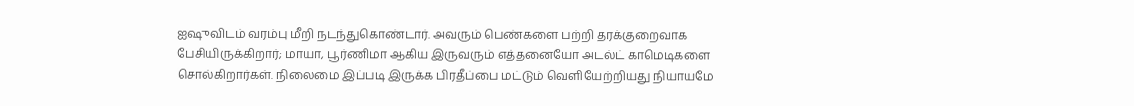ஐஷுவிடம் வரம்பு மீறி நடந்துகொண்டார். அவரும் பெண்களை பற்றி தரக்குறைவாக பேசியிருக்கிறார்; மாயா, பூர்ணிமா ஆகிய இருவரும் எத்தனையோ அடல்ட் காமெடிகளை சொல்கிறார்கள். நிலைமை இப்படி இருக்க பிரதீப்பை மட்டும் வெளியேற்றியது நியாயமே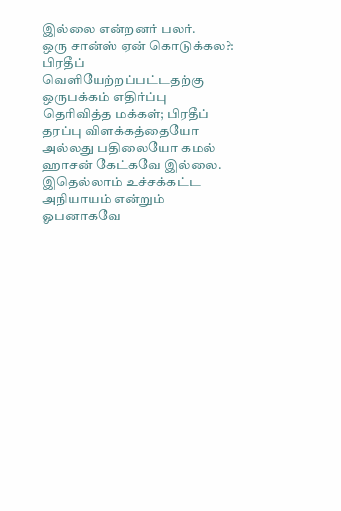இல்லை என்றனர் பலர்.
ஒரு சான்ஸ் ஏன் கொடுக்கல?: பிரதீப் வெளியேற்றப்பட்டதற்கு ஒருபக்கம் எதிர்ப்பு தெரிவித்த மக்கள்; பிரதீப் தரப்பு விளக்கத்தையோ அல்லது பதிலையோ கமல் ஹாசன் கேட்கவே இல்லை. இதெல்லாம் உச்சக்கட்ட அநியாயம் என்றும் ஓபனாகவே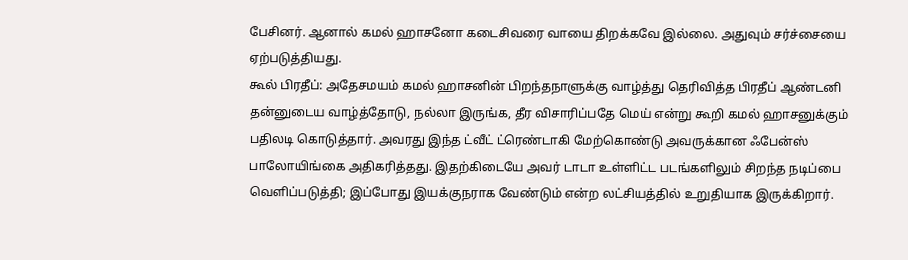பேசினர். ஆனால் கமல் ஹாசனோ கடைசிவரை வாயை திறக்கவே இல்லை. அதுவும் சர்ச்சையை ஏற்படுத்தியது.
கூல் பிரதீப்: அதேசமயம் கமல் ஹாசனின் பிறந்தநாளுக்கு வாழ்த்து தெரிவித்த பிரதீப் ஆண்டனி தன்னுடைய வாழ்த்தோடு, நல்லா இருங்க, தீர விசாரிப்பதே மெய் என்று கூறி கமல் ஹாசனுக்கும் பதிலடி கொடுத்தார். அவரது இந்த ட்வீட் ட்ரெண்டாகி மேற்கொண்டு அவருக்கான ஃபேன்ஸ் பாலோயிங்கை அதிகரித்தது. இதற்கிடையே அவர் டாடா உள்ளிட்ட படங்களிலும் சிறந்த நடிப்பை வெளிப்படுத்தி; இப்போது இயக்குநராக வேண்டும் என்ற லட்சியத்தில் உறுதியாக இருக்கிறார்.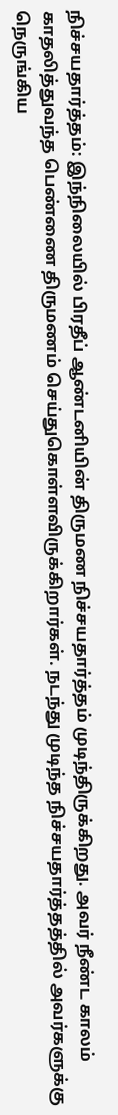நிச்சயதார்த்தம்: இந்நிலையில் பிரதீப் ஆண்டனியின் திருமண நிச்சயதார்த்தம் முடிந்திருக்கிறது. அவர் நீண்ட காலம் காதலித்துவந்த பெண்ணை திருமணம் செய்துகொள்ளவிருக்கிறார்கள். நடந்து முடிந்த நிச்சயதார்த்தத்தில் அவர்களுக்கு நெருங்கிய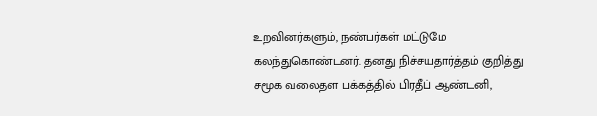உறவினர்களும், நண்பர்கள் மட்டுமே கலந்துகொண்டனர். தனது நிச்சயதார்த்தம் குறித்து சமூக வலைதள பக்கத்தில் பிரதீப் ஆண்டனி,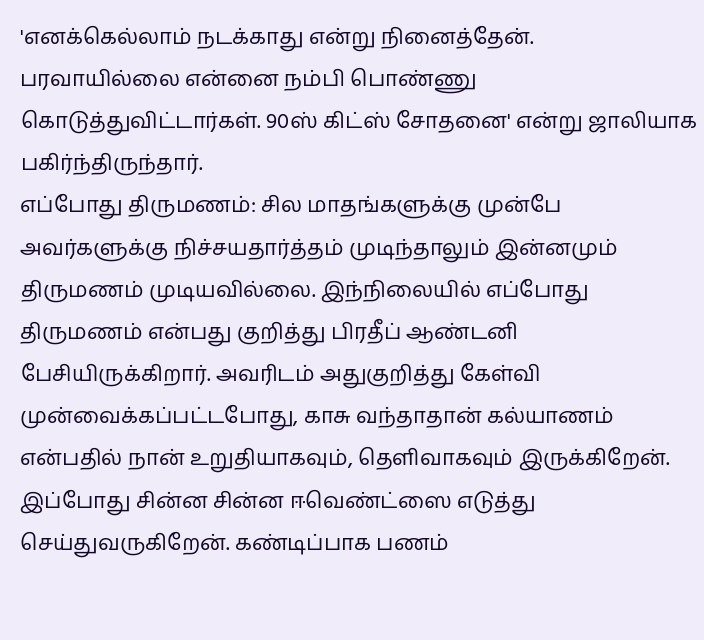'எனக்கெல்லாம் நடக்காது என்று நினைத்தேன். பரவாயில்லை என்னை நம்பி பொண்ணு கொடுத்துவிட்டார்கள். 90ஸ் கிட்ஸ் சோதனை' என்று ஜாலியாக பகிர்ந்திருந்தார்.
எப்போது திருமணம்: சில மாதங்களுக்கு முன்பே அவர்களுக்கு நிச்சயதார்த்தம் முடிந்தாலும் இன்னமும் திருமணம் முடியவில்லை. இந்நிலையில் எப்போது திருமணம் என்பது குறித்து பிரதீப் ஆண்டனி பேசியிருக்கிறார். அவரிடம் அதுகுறித்து கேள்வி முன்வைக்கப்பட்டபோது, காசு வந்தாதான் கல்யாணம் என்பதில் நான் உறுதியாகவும், தெளிவாகவும் இருக்கிறேன். இப்போது சின்ன சின்ன ஈவெண்ட்ஸை எடுத்து செய்துவருகிறேன். கண்டிப்பாக பணம்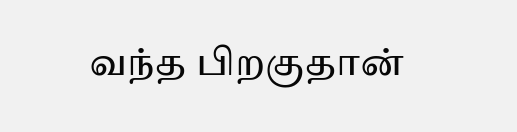வந்த பிறகுதான்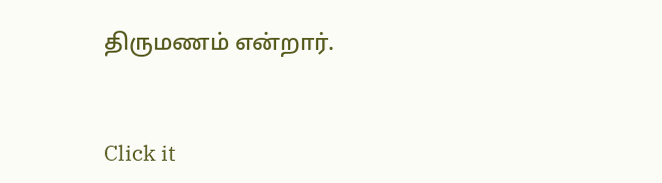திருமணம் என்றார்.


Click it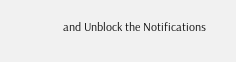and Unblock the Notifications